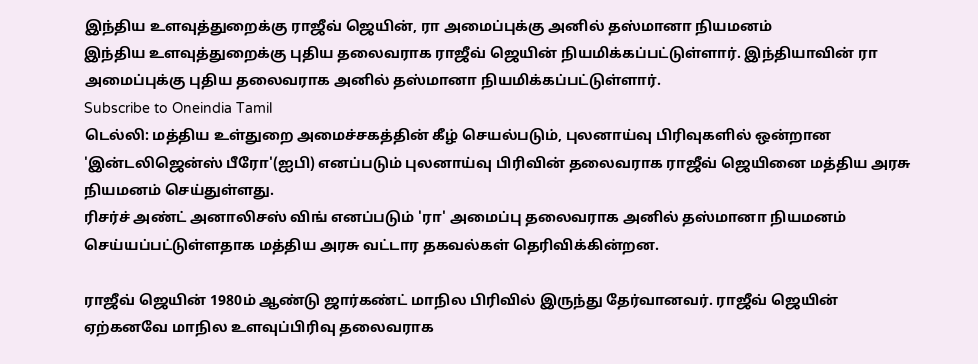இந்திய உளவுத்துறைக்கு ராஜீவ் ஜெயின், ரா அமைப்புக்கு அனில் தஸ்மானா நியமனம்
இந்திய உளவுத்துறைக்கு புதிய தலைவராக ராஜீவ் ஜெயின் நியமிக்கப்பட்டுள்ளார். இந்தியாவின் ரா அமைப்புக்கு புதிய தலைவராக அனில் தஸ்மானா நியமிக்கப்பட்டுள்ளார்.
Subscribe to Oneindia Tamil
டெல்லி: மத்திய உள்துறை அமைச்சகத்தின் கீழ் செயல்படும், புலனாய்வு பிரிவுகளில் ஒன்றான 'இன்டலிஜென்ஸ் பீரோ'(ஐபி) எனப்படும் புலனாய்வு பிரிவின் தலைவராக ராஜீவ் ஜெயினை மத்திய அரசு நியமனம் செய்துள்ளது.
ரிசர்ச் அண்ட் அனாலிசஸ் விங் எனப்படும் 'ரா' அமைப்பு தலைவராக அனில் தஸ்மானா நியமனம் செய்யப்பட்டுள்ளதாக மத்திய அரசு வட்டார தகவல்கள் தெரிவிக்கின்றன.

ராஜீவ் ஜெயின் 1980ம் ஆண்டு ஜார்கண்ட் மாநில பிரிவில் இருந்து தேர்வானவர். ராஜீவ் ஜெயின் ஏற்கனவே மாநில உளவுப்பிரிவு தலைவராக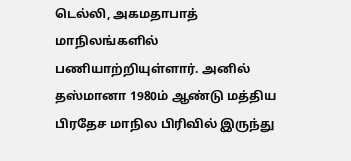டெல்லி, அகமதாபாத் மாநிலங்களில் பணியாற்றியுள்ளார். அனில் தஸ்மானா 1980ம் ஆண்டு மத்திய பிரதேச மாநில பிரிவில் இருந்து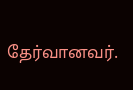தேர்வானவர்.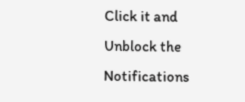Click it and Unblock the Notifications